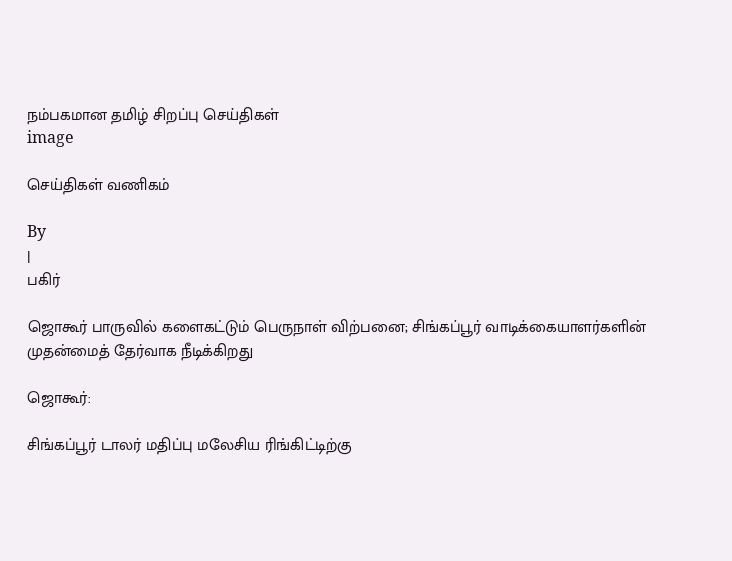நம்பகமான தமிழ் சிறப்பு செய்திகள்
image

செய்திகள் வணிகம்

By
|
பகிர்

ஜொகூர் பாருவில் களைகட்டும் பெருநாள் விற்பனை; சிங்கப்பூர் வாடிக்கையாளர்களின் முதன்மைத் தேர்வாக நீடிக்கிறது

ஜொகூர்:

சிங்கப்பூர் டாலர் மதிப்பு மலேசிய ரிங்கிட்டிற்கு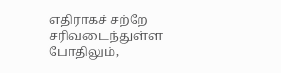எதிராகச் சற்றே சரிவடைந்துள்ள போதிலும்,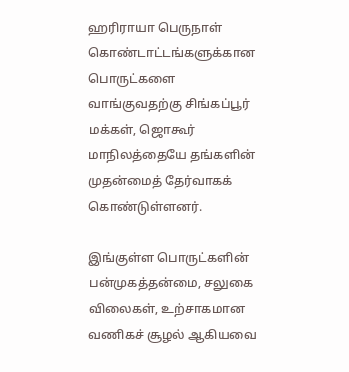ஹரிராயா பெருநாள் கொண்டாட்டங்களுக்கான பொருட்களை வாங்குவதற்கு சிங்கப்பூர் மக்கள், ஜொகூர் மாநிலத்தையே தங்களின் முதன்மைத் தேர்வாகக் கொண்டுள்ளனர்.

இங்குள்ள பொருட்களின் பன்முகத்தன்மை, சலுகை விலைகள், உற்சாகமான வணிகச் சூழல் ஆகியவை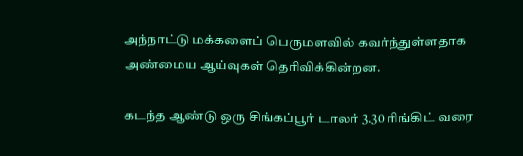அந்நாட்டு மக்களைப் பெருமளவில் கவர்ந்துள்ளதாக அண்மைய ஆய்வுகள் தெரிவிக்கின்றன.

கடந்த ஆண்டு ஒரு சிங்கப்பூர் டாலர் 3.30 ரிங்கிட் வரை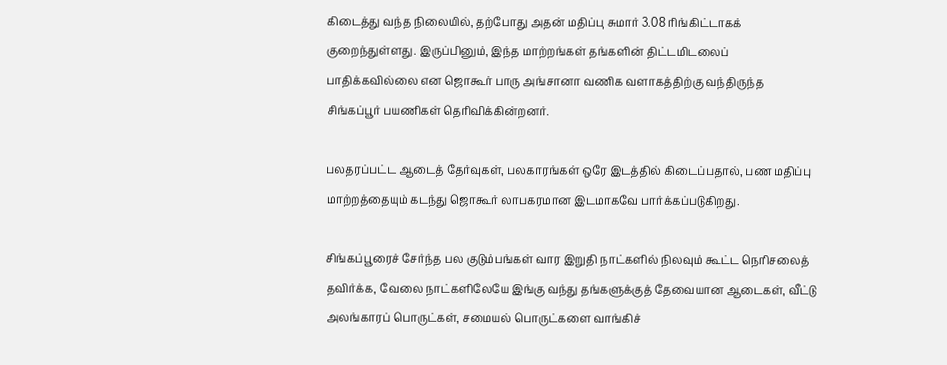கிடைத்து வந்த நிலையில், தற்போது அதன் மதிப்பு சுமார் 3.08 ரிங்கிட்டாகக் குறைந்துள்ளது. இருப்பினும், இந்த மாற்றங்கள் தங்களின் திட்டமிடலைப் பாதிக்கவில்லை என ஜொகூர் பாரு அங்சானா வணிக வளாகத்திற்கு வந்திருந்த சிங்கப்பூர் பயணிகள் தெரிவிக்கின்றனர்.

பலதரப்பட்ட ஆடைத் தேர்வுகள், பலகாரங்கள் ஒரே இடத்தில் கிடைப்பதால், பண மதிப்பு மாற்றத்தையும் கடந்து ஜொகூர் லாபகரமான இடமாகவே பார்க்கப்படுகிறது.

சிங்கப்பூரைச் சேர்ந்த பல குடும்பங்கள் வார இறுதி நாட்களில் நிலவும் கூட்ட நெரிசலைத் தவிர்க்க, வேலை நாட்களிலேயே இங்கு வந்து தங்களுக்குத் தேவையான ஆடைகள், வீட்டு அலங்காரப் பொருட்கள், சமையல் பொருட்களை வாங்கிச்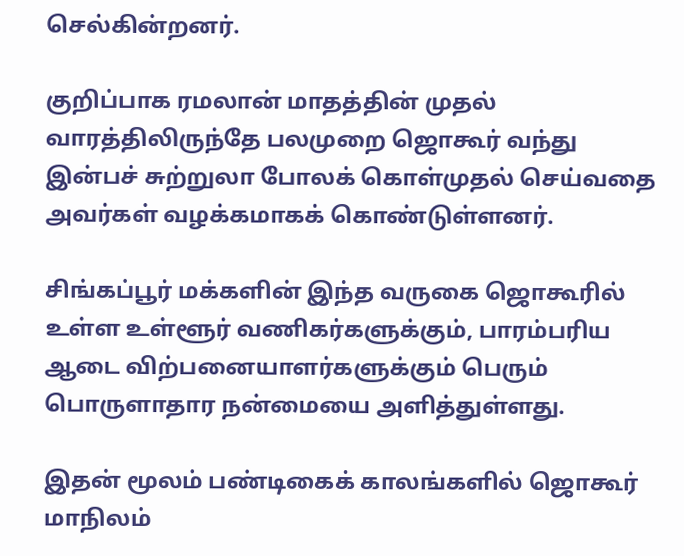செல்கின்றனர்.

குறிப்பாக ரமலான் மாதத்தின் முதல் வாரத்திலிருந்தே பலமுறை ஜொகூர் வந்து இன்பச் சுற்றுலா போலக் கொள்முதல் செய்வதை அவர்கள் வழக்கமாகக் கொண்டுள்ளனர்.

சிங்கப்பூர் மக்களின் இந்த வருகை ஜொகூரில் உள்ள உள்ளூர் வணிகர்களுக்கும், பாரம்பரிய ஆடை விற்பனையாளர்களுக்கும் பெரும் பொருளாதார நன்மையை அளித்துள்ளது.

இதன் மூலம் பண்டிகைக் காலங்களில் ஜொகூர் மாநிலம்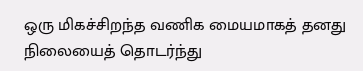ஒரு மிகச்சிறந்த வணிக மையமாகத் தனது நிலையைத் தொடர்ந்து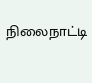நிலைநாட்டி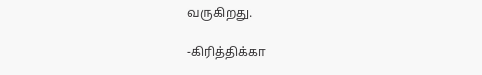வருகிறது.

-கிரித்திக்கா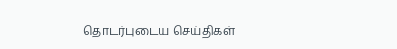தொடர்புடைய செய்திகள்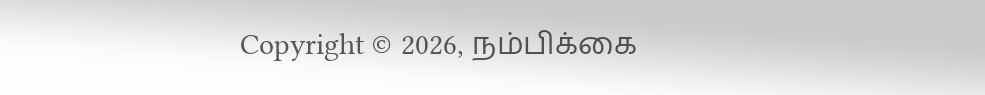Copyright © 2026, நம்பிக்கை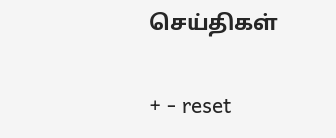செய்திகள்

+ - reset